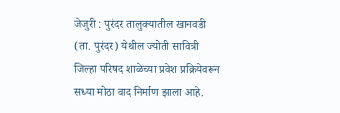जेजुरी : पुरंदर तालुक्यातील खानवडी (ता. पुरंदर) येथील ज्योती सावित्री जिल्हा परिषद शाळेच्या प्रवेश प्रक्रियेवरून सध्या मोठा वाद निर्माण झाला आहे.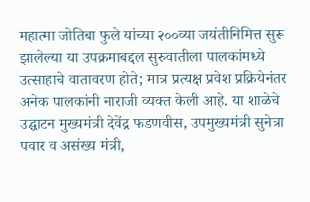महात्मा जोतिबा फुले यांच्या २००व्या जयंतीनिमित्त सुरू झालेल्या या उपक्रमाबद्दल सुरुवातीला पालकांमध्ये उत्साहाचे वातावरण होते; मात्र प्रत्यक्ष प्रवेश प्रक्रियेनंतर अनेक पालकांनी नाराजी व्यक्त केली आहे. या शाळेचे उद्घाटन मुख्यमंत्री देवेंद्र फडणवीस, उपमुख्यमंत्री सुनेत्रा पवार व असंख्य मंत्री,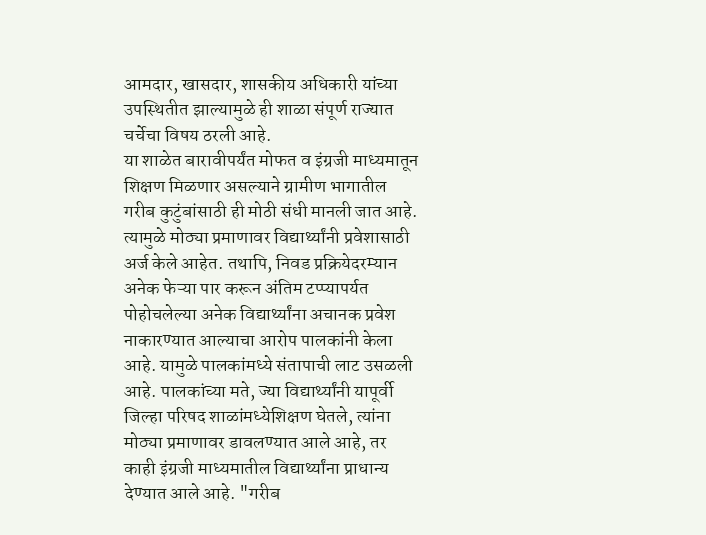आमदार, खासदार, शासकीय अधिकारी यांच्या उपस्थितीत झाल्यामुळे ही शाळा संपूर्ण राज्यात चर्चेचा विषय ठरली आहे.
या शाळेत बारावीपर्यंत मोफत व इंग्रजी माध्यमातून शिक्षण मिळणार असल्याने ग्रामीण भागातील गरीब कुटुंबांसाठी ही मोठी संधी मानली जात आहे. त्यामुळे मोठ्या प्रमाणावर विद्यार्थ्यांनी प्रवेशासाठी अर्ज केले आहेत. तथापि, निवड प्रक्रियेदरम्यान अनेक फेऱ्या पार करून अंतिम टप्प्यापर्यत पोहोचलेल्या अनेक विद्यार्थ्यांना अचानक प्रवेश नाकारण्यात आल्याचा आरोप पालकांनी केला आहे. यामुळे पालकांमध्ये संतापाची लाट उसळली आहे. पालकांच्या मते, ज्या विद्यार्थ्यांनी यापूर्वी जिल्हा परिषद शाळांमध्येशिक्षण घेतले, त्यांना मोठ्या प्रमाणावर डावलण्यात आले आहे, तर काही इंग्रजी माध्यमातील विद्यार्थ्यांना प्राधान्य देण्यात आले आहे. "गरीब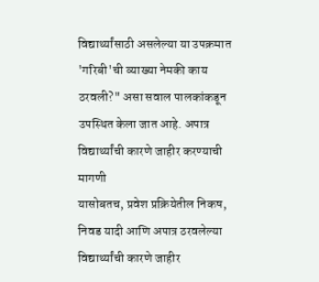विद्यार्थ्यांसाठी असलेल्या या उपक्रमात 'गरिबी'ची व्याख्या नेमकी काय ठरवली?" असा सवाल पालकांकडून उपस्थित केला जात आहे. अपात्र विद्यार्थ्यांची कारणे जाहीर करण्याची मागणी
यासोबतच, प्रवेश प्रक्रियेतील निकष, निवड यादी आणि अपात्र ठरवलेल्या विद्यार्थ्यांची कारणे जाहीर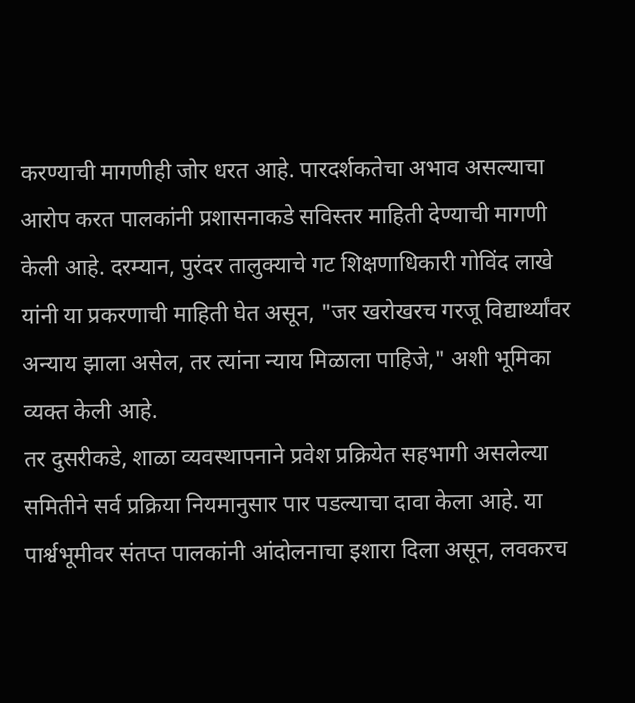करण्याची मागणीही जोर धरत आहे. पारदर्शकतेचा अभाव असल्याचा आरोप करत पालकांनी प्रशासनाकडे सविस्तर माहिती देण्याची मागणी केली आहे. दरम्यान, पुरंदर तालुक्याचे गट शिक्षणाधिकारी गोविंद लाखे यांनी या प्रकरणाची माहिती घेत असून, "जर खरोखरच गरजू विद्यार्थ्यांवर अन्याय झाला असेल, तर त्यांना न्याय मिळाला पाहिजे," अशी भूमिका व्यक्त केली आहे.
तर दुसरीकडे, शाळा व्यवस्थापनाने प्रवेश प्रक्रियेत सहभागी असलेल्या समितीने सर्व प्रक्रिया नियमानुसार पार पडल्याचा दावा केला आहे. या पार्श्वभूमीवर संतप्त पालकांनी आंदोलनाचा इशारा दिला असून, लवकरच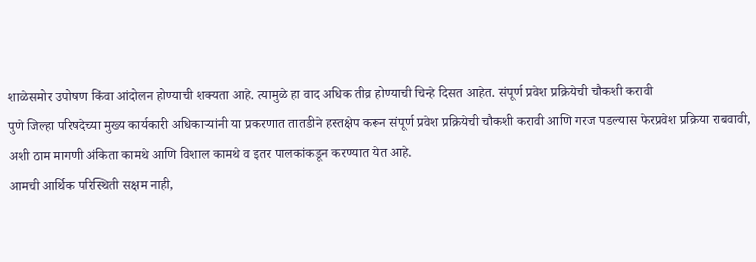शाळेसमोर उपोषण किंवा आंदोलन होण्याची शक्यता आहे. त्यामुळे हा वाद अधिक तीव्र होण्याची चिन्हे दिसत आहेत. संपूर्ण प्रवेश प्रक्रियेची चौकशी करावी
पुणे जिल्हा परिषदेच्या मुख्य कार्यकारी अधिकाऱ्यांनी या प्रकरणात तातडीने हस्तक्षेप करून संपूर्ण प्रवेश प्रक्रियेची चौकशी करावी आणि गरज पडल्यास फेरप्रवेश प्रक्रिया राबवावी, अशी ठाम मागणी अंकिता कामथे आणि विशाल कामथे व इतर पालकांकडून करण्यात येत आहे.
आमची आर्थिक परिस्थिती सक्षम नाही,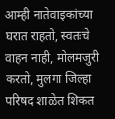आम्ही नातेवाइकांच्या घरात राहतो, स्वतःचे वाहन नाही, मोलमजुरी करतो, मुलगा जिल्हा परिषद शाळेत शिकत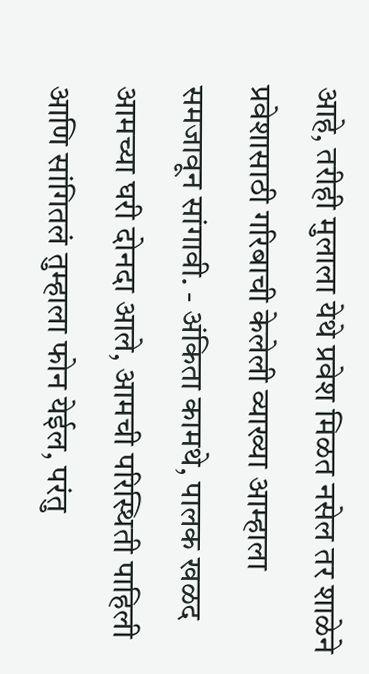आहे, तरीही मुलाला येथे प्रवेश मिळत नसेल तर शाळेने प्रवेशासाठी गरिबाची केलेली व्याख्या आम्हाला समजावून सांगावी. - अंकिता कामथे, पालक खळद आमच्या घरी दोनदा आले, आमची परिस्थिती पाहिली आणि सांगितलं तुम्हाला फोन येईल, परंतु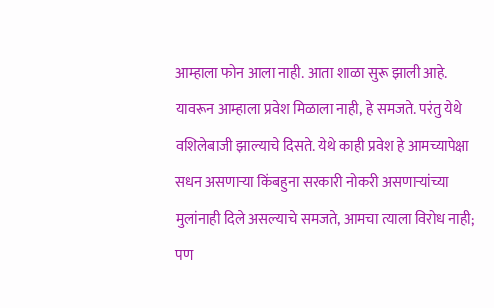आम्हाला फोन आला नाही. आता शाळा सुरू झाली आहे. यावरून आम्हाला प्रवेश मिळाला नाही, हे समजते. परंतु येथे वशिलेबाजी झाल्याचे दिसते. येथे काही प्रवेश हे आमच्यापेक्षा सधन असणाऱ्या किंबहुना सरकारी नोकरी असणाऱ्यांच्या मुलांनाही दिले असल्याचे समजते, आमचा त्याला विरोध नाही; पण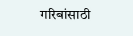गरिबांसाठी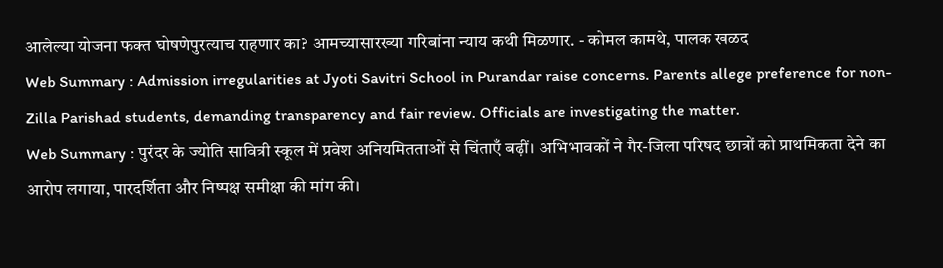आलेल्या योजना फक्त घोषणेपुरत्याच राहणार का? आमच्यासारख्या गरिबांना न्याय कथी मिळणार. - कोमल कामथे, पालक खळद
Web Summary : Admission irregularities at Jyoti Savitri School in Purandar raise concerns. Parents allege preference for non-Zilla Parishad students, demanding transparency and fair review. Officials are investigating the matter.
Web Summary : पुरंदर के ज्योति सावित्री स्कूल में प्रवेश अनियमितताओं से चिंताएँ बढ़ीं। अभिभावकों ने गैर-जिला परिषद छात्रों को प्राथमिकता देने का आरोप लगाया, पारदर्शिता और निष्पक्ष समीक्षा की मांग की।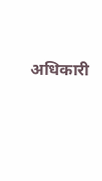अधिकारी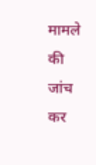मामले की जांच कर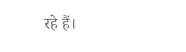रहे हैं।